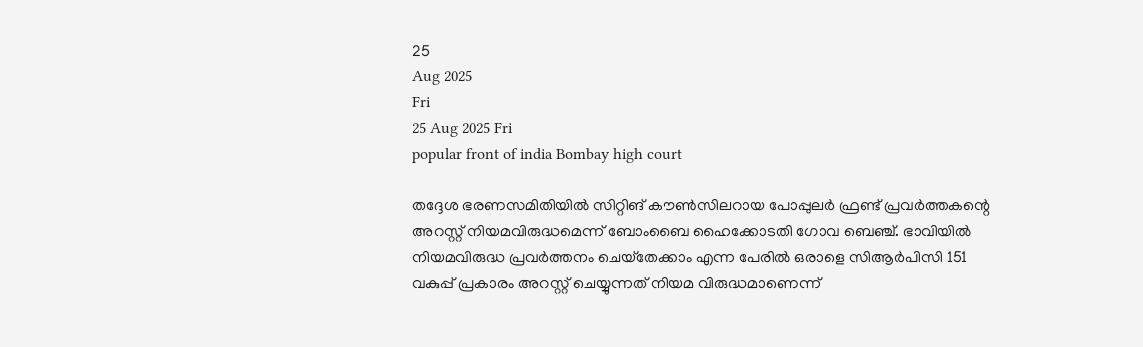25
Aug 2025
Fri
25 Aug 2025 Fri
popular front of india Bombay high court

തദ്ദേശ ഭരണസമിതിയില്‍ സിറ്റിങ് കൗണ്‍സിലറായ പോപ്പുലര്‍ ഫ്രണ്ട് പ്രവര്‍ത്തകന്റെ അറസ്റ്റ് നിയമവിരുദ്ധമെന്ന് ബോംബൈ ഹൈക്കോടതി ഗോവ ബെഞ്ച്. ഭാവിയില്‍ നിയമവിരുദ്ധ പ്രവര്‍ത്തനം ചെയ്‌തേക്കാം എന്ന പേരില്‍ ഒരാളെ സിആര്‍പിസി 151 വകുപ്പ് പ്രകാരം അറസ്റ്റ് ചെയ്യുന്നത് നിയമ വിരുദ്ധമാണെന്ന്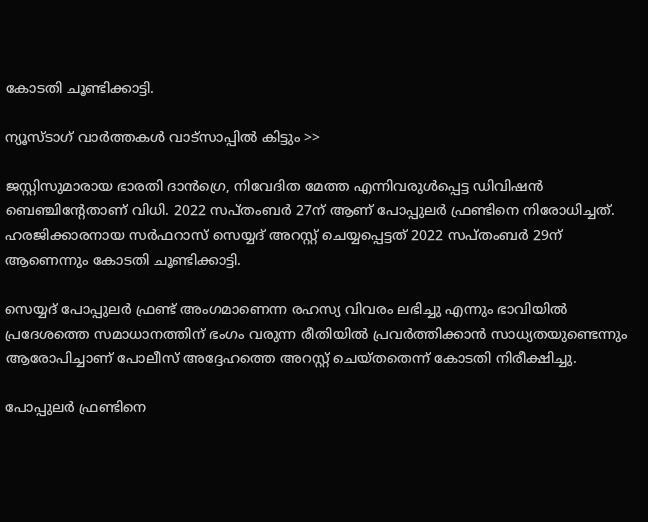കോടതി ചൂണ്ടിക്കാട്ടി.

ന്യൂസ്ടാഗ് വാര്‍ത്തകള്‍ വാട്‌സാപ്പില്‍ കിട്ടും >>

ജസ്റ്റിസുമാരായ ഭാരതി ദാന്‍ഗ്രെ, നിവേദിത മേത്ത എന്നിവരുള്‍പ്പെട്ട ഡിവിഷന്‍ ബെഞ്ചിന്റേതാണ് വിധി. 2022 സപ്തംബര്‍ 27ന് ആണ് പോപ്പുലര്‍ ഫ്രണ്ടിനെ നിരോധിച്ചത്. ഹരജിക്കാരനായ സര്‍ഫറാസ് സെയ്യദ് അറസ്റ്റ് ചെയ്യപ്പെട്ടത് 2022 സപ്തംബര്‍ 29ന് ആണെന്നും കോടതി ചൂണ്ടിക്കാട്ടി.

സെയ്യദ് പോപ്പുലര്‍ ഫ്രണ്ട് അംഗമാണെന്ന രഹസ്യ വിവരം ലഭിച്ചു എന്നും ഭാവിയില്‍ പ്രദേശത്തെ സമാധാനത്തിന് ഭംഗം വരുന്ന രീതിയില്‍ പ്രവര്‍ത്തിക്കാന്‍ സാധ്യതയുണ്ടെന്നും ആരോപിച്ചാണ് പോലീസ് അദ്ദേഹത്തെ അറസ്റ്റ് ചെയ്തതെന്ന് കോടതി നിരീക്ഷിച്ചു.

പോപ്പുലര്‍ ഫ്രണ്ടിനെ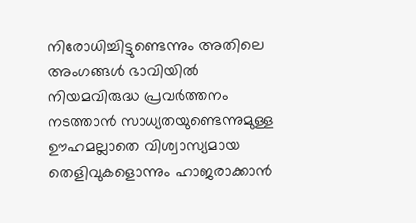നിരോധിച്ചിട്ടുണ്ടെന്നും അതിലെ അംഗങ്ങള്‍ ഭാവിയില്‍ നിയമവിരുദ്ധ പ്രവര്‍ത്തനം നടത്താന്‍ സാധ്യതയുണ്ടെന്നുമുള്ള ഊഹമല്ലാതെ വിശ്വാസ്യമായ തെളിവുകളൊന്നും ഹാജരാക്കാന്‍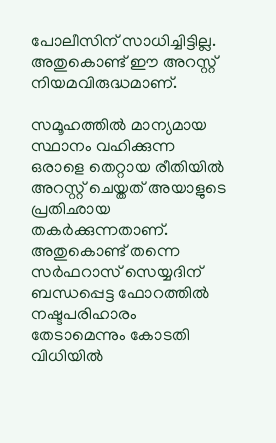പോലീസിന് സാധിച്ചിട്ടില്ല. അതുകൊണ്ട് ഈ അറസ്റ്റ് നിയമവിരുദ്ധമാണ്.

സമൂഹത്തില്‍ മാന്യമായ സ്ഥാനം വഹിക്കുന്ന ഒരാളെ തെറ്റായ രീതിയില്‍ അറസ്റ്റ് ചെയ്തത് അയാളുടെ പ്രതിഛായ തകര്‍ക്കുന്നതാണ്. അതുകൊണ്ട് തന്നെ സര്‍ഫറാസ് സെയ്യദിന് ബന്ധപ്പെട്ട ഫോറത്തില്‍ നഷ്ടപരിഹാരം തേടാമെന്നും കോടതി വിധിയില്‍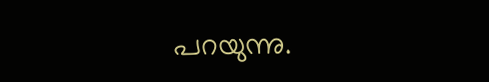പറയുന്നു.